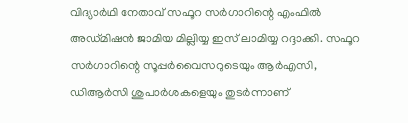വിദ്യാർഥി നേതാവ് സഫൂറ സർഗാറിന്റെ എംഫിൽ അഡ്മിഷൻ ജാമിയ മില്ലിയ്യ ഇസ് ലാമിയ്യ റദ്ദാക്കി. സഫൂറ സർഗാറിന്റെ സൂപ്പർവൈസറുടെയും ആർഎസി, ഡിആർസി ശുപാർശകളെയും തുടർന്നാണ്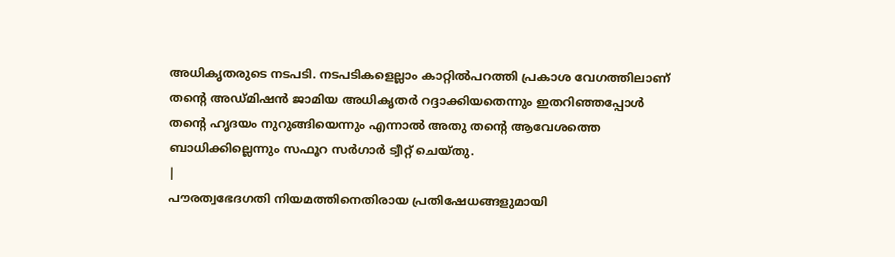അധികൃതരുടെ നടപടി. നടപടികളെല്ലാം കാറ്റിൽപറത്തി പ്രകാശ വേഗത്തിലാണ് തന്റെ അഡ്മിഷൻ ജാമിയ അധികൃതർ റദ്ദാക്കിയതെന്നും ഇതറിഞ്ഞപ്പോൾ തന്റെ ഹൃദയം നുറുങ്ങിയെന്നും എന്നാൽ അതു തന്റെ ആവേശത്തെ ബാധിക്കില്ലെന്നും സഫൂറ സർഗാർ ട്വീറ്റ് ചെയ്തു.
|
പൗരത്വഭേദഗതി നിയമത്തിനെതിരായ പ്രതിഷേധങ്ങളുമായി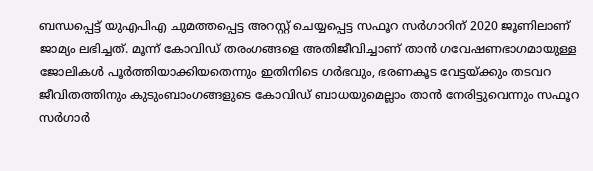ബന്ധപ്പെട്ട് യുഎപിഎ ചുമത്തപ്പെട്ട അറസ്റ്റ് ചെയ്യപ്പെട്ട സഫൂറ സർഗാറിന് 2020 ജൂണിലാണ് ജാമ്യം ലഭിച്ചത്. മൂന്ന് കോവിഡ് തരംഗങ്ങളെ അതിജീവിച്ചാണ് താൻ ഗവേഷണഭാഗമായുള്ള ജോലികൾ പൂർത്തിയാക്കിയതെന്നും ഇതിനിടെ ഗർഭവും, ഭരണകൂട വേട്ടയ്ക്കും തടവറ ജീവിതത്തിനും കുടുംബാംഗങ്ങളുടെ കോവിഡ് ബാധയുമെല്ലാം താൻ നേരിട്ടുവെന്നും സഫൂറ സർഗാർ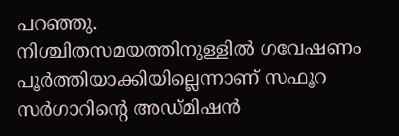പറഞ്ഞു.
നിശ്ചിതസമയത്തിനുള്ളിൽ ഗവേഷണം പൂർത്തിയാക്കിയില്ലെന്നാണ് സഫൂറ സർഗാറിന്റെ അഡ്മിഷൻ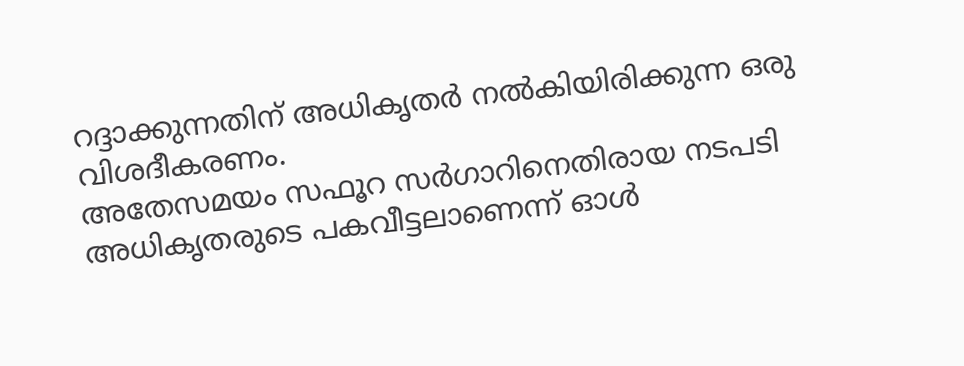റദ്ദാക്കുന്നതിന് അധികൃതർ നൽകിയിരിക്കുന്ന ഒരു വിശദീകരണം.
അതേസമയം സഫൂറ സർഗാറിനെതിരായ നടപടി അധികൃതരുടെ പകവീട്ടലാണെന്ന് ഓൾ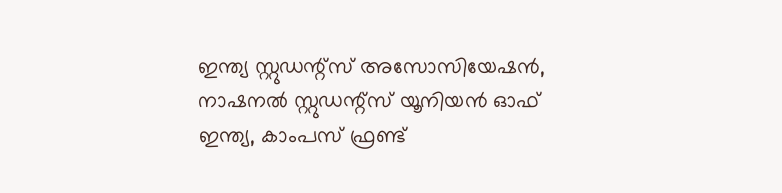ഇന്ത്യ സ്റ്റുഡന്റ്സ് അസോസിയേഷൻ, നാഷനൽ സ്റ്റുഡന്റ്സ് യൂനിയൻ ഓഫ് ഇന്ത്യ, കാംപസ് ഫ്രണ്ട്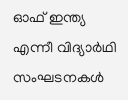ഓഫ് ഇന്ത്യ എന്നീ വിദ്യാർഥി സംഘടനകൾ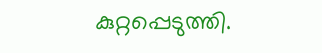കുറ്റപ്പെടുത്തി.